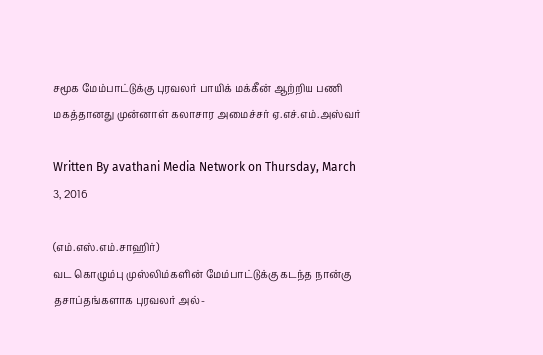சமூக மேம்பாட்டுக்கு புரவலர் பாயிக் மக்கீன் ஆற்றிய பணி மகத்தானது முன்னாள் கலாசார அமைச்சர் ஏ.எச்.எம்.அஸ்வர்

Written By avathani Media Network on Thursday, March 3, 2016

(எம்.எஸ்.எம்.சாஹிர்)
வட கொழும்பு முஸ்லிம்களின் மேம்பாட்டுக்கு கடந்த நான்கு தசாப்தங்களாக புரவலர் அல்-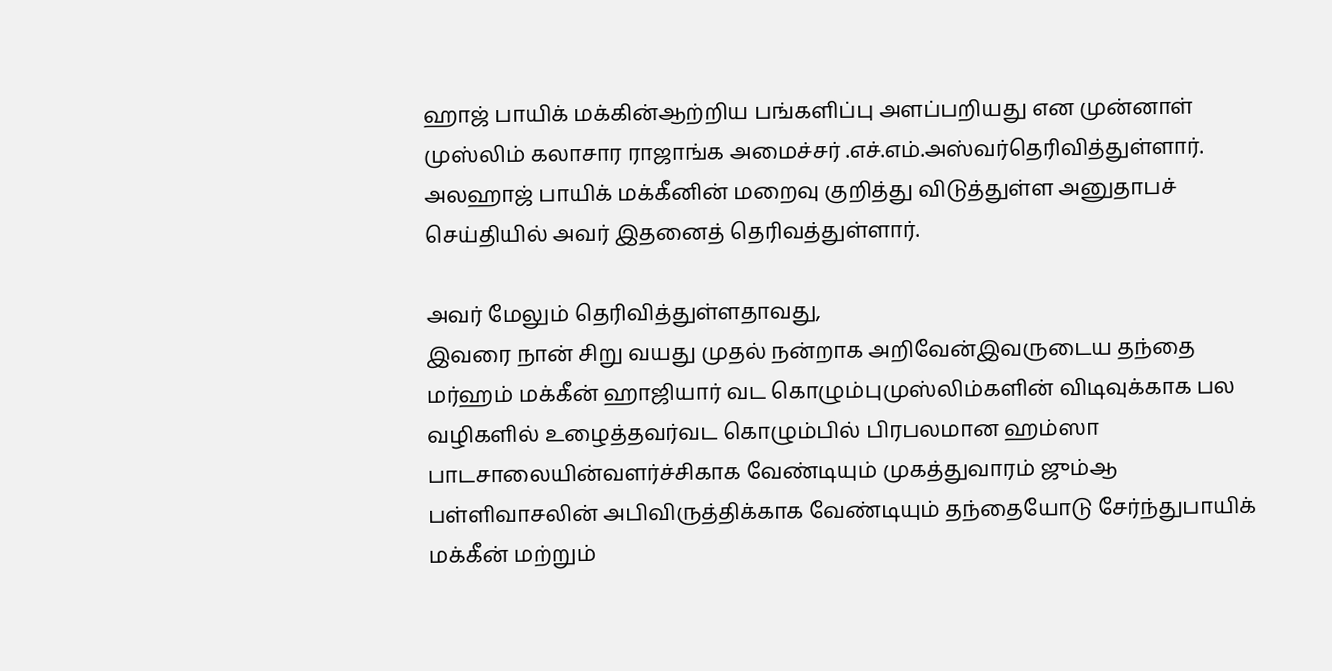ஹாஜ் பாயிக் மக்கின்ஆற்றிய பங்களிப்பு அளப்பறியது என முன்னாள் முஸ்லிம் கலாசார ராஜாங்க அமைச்சர் .எச்.எம்.அஸ்வர்தெரிவித்துள்ளார்.
அலஹாஜ் பாயிக் மக்கீனின் மறைவு குறித்து விடுத்துள்ள அனுதாபச் செய்தியில் அவர் இதனைத் தெரிவத்துள்ளார்.

அவர் மேலும் தெரிவித்துள்ளதாவது,
இவரை நான் சிறு வயது முதல் நன்றாக அறிவேன்இவருடைய தந்தை மர்ஹம் மக்கீன் ஹாஜியார் வட கொழும்புமுஸ்லிம்களின் விடிவுக்காக பல வழிகளில் உழைத்தவர்வட கொழும்பில் பிரபலமான ஹம்ஸா பாடசாலையின்வளர்ச்சிகாக வேண்டியும் முகத்துவாரம் ஜும்ஆ பள்ளிவாசலின் அபிவிருத்திக்காக வேண்டியும் தந்தையோடு சேர்ந்துபாயிக் மக்கீன் மற்றும்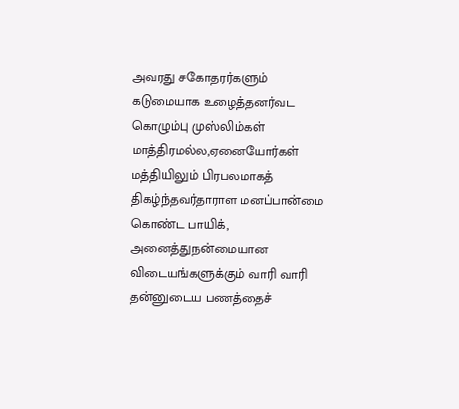அவரது சகோதரர்களும் கடுமையாக உழைத்தனர்வட கொழும்பு முஸ்லிம்கள் மாத்திரமல்ல,ஏனையோர்கள் மத்தியிலும் பிரபலமாகத் திகழ்ந்தவர்தாராள மனப்பான்மை கொண்ட பாயிக், அனைத்துநன்மையான விடையங்களுக்கும் வாரி வாரி தன்னுடைய பணத்தைச்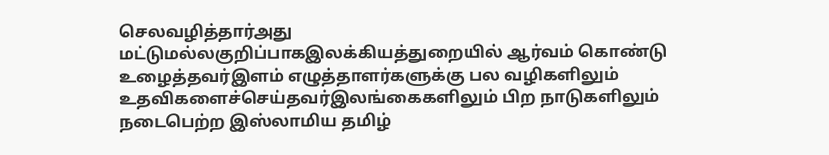செலவழித்தார்அது மட்டுமல்லகுறிப்பாகஇலக்கியத்துறையில் ஆர்வம் கொண்டு உழைத்தவர்இளம் எழுத்தாளர்களுக்கு பல வழிகளிலும் உதவிகளைச்செய்தவர்இலங்கைகளிலும் பிற நாடுகளிலும் நடைபெற்ற இஸ்லாமிய தமிழ்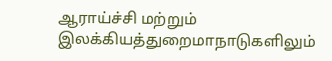ஆராய்ச்சி மற்றும் இலக்கியத்துறைமாநாடுகளிலும்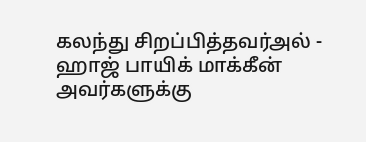கலந்து சிறப்பித்தவர்அல் - ஹாஜ் பாயிக் மாக்கீன் அவர்களுக்கு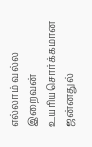எல்லாம் வல்ல இறைவன் உயரியசொர்க்கமான ஜன்னதுல்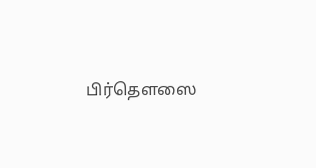பிர்தௌஸை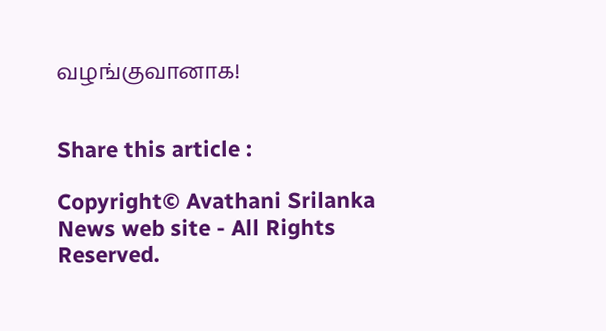வழங்குவானாக!


Share this article :

Copyright© Avathani Srilanka News web site - All Rights Reserved.